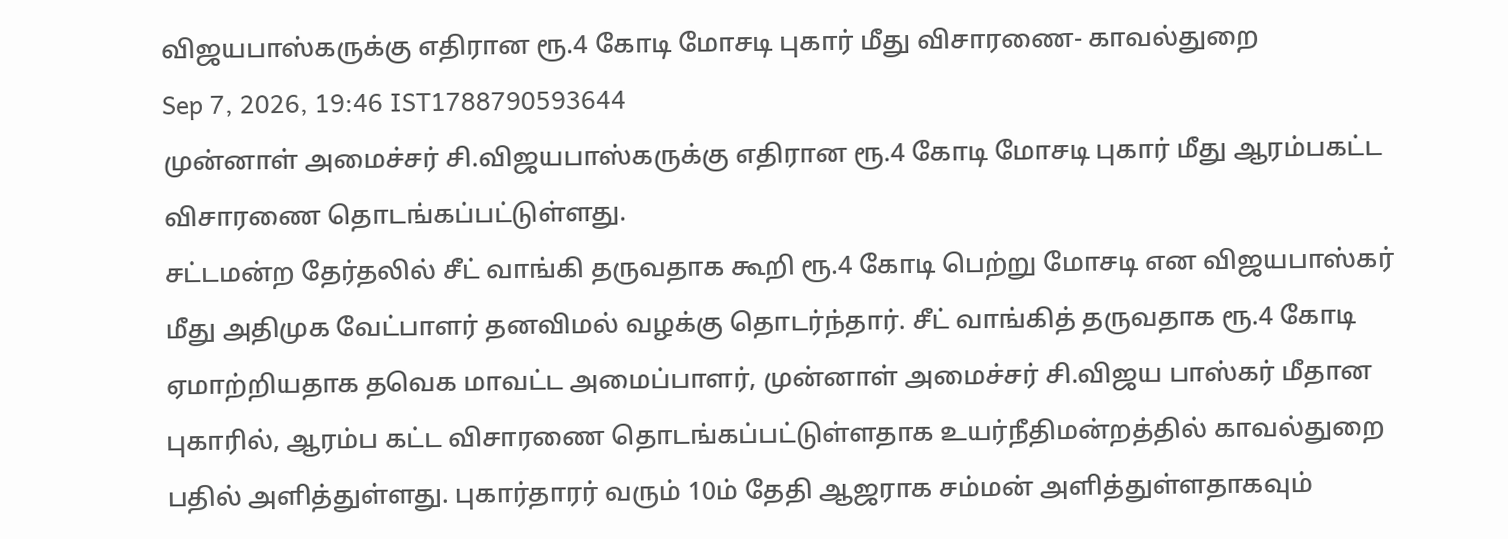விஜயபாஸ்கருக்கு எதிரான ரூ.4 கோடி மோசடி புகார் மீது விசாரணை- காவல்துறை
Sep 7, 2026, 19:46 IST1788790593644
முன்னாள் அமைச்சர் சி.விஜயபாஸ்கருக்கு எதிரான ரூ.4 கோடி மோசடி புகார் மீது ஆரம்பகட்ட விசாரணை தொடங்கப்பட்டுள்ளது.
சட்டமன்ற தேர்தலில் சீட் வாங்கி தருவதாக கூறி ரூ.4 கோடி பெற்று மோசடி என விஜயபாஸ்கர் மீது அதிமுக வேட்பாளர் தனவிமல் வழக்கு தொடர்ந்தார். சீட் வாங்கித் தருவதாக ரூ.4 கோடி ஏமாற்றியதாக தவெக மாவட்ட அமைப்பாளர், முன்னாள் அமைச்சர் சி.விஜய பாஸ்கர் மீதான புகாரில், ஆரம்ப கட்ட விசாரணை தொடங்கப்பட்டுள்ளதாக உயர்நீதிமன்றத்தில் காவல்துறை பதில் அளித்துள்ளது. புகார்தாரர் வரும் 10ம் தேதி ஆஜராக சம்மன் அளித்துள்ளதாகவும்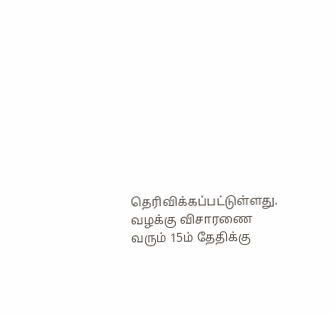தெரிவிக்கப்பட்டுள்ளது. வழக்கு விசாரணை வரும் 15ம் தேதிக்கு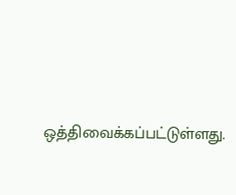ஒத்திவைக்கப்பட்டுள்ளது.